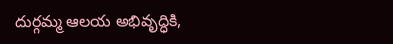దుర్గమ్మ ఆలయ అభివృద్ధికి,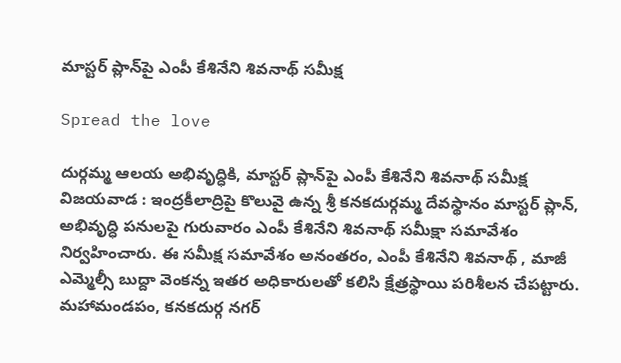మాస్టర్ ప్లాన్‌పై ఎంపీ కేశినేని శివనాథ్ సమీక్ష

Spread the love

దుర్గమ్మ ఆలయ అభివృద్ధికి, మాస్టర్ ప్లాన్‌పై ఎంపీ కేశినేని శివనాథ్ సమీక్ష
విజ‌య‌వాడ : ఇంద్రకీలాద్రిపై కొలువై ఉన్న శ్రీ కనకదుర్గమ్మ దేవస్థానం మాస్టర్ ప్లాన్, అభివృద్ధి పనులపై గురువారం ఎంపీ కేశినేని శివ‌నాథ్ సమీక్షా సమావేశం నిర్వహించారు. ఈ సమీక్ష స‌మావేశం అనంతరం, ఎంపీ కేశినేని శివ‌నాథ్ , మాజీ ఎమ్మెల్సీ బుద్దా వెంకన్న‌ ఇతర అధికారులతో కలిసి క్షేత్రస్థాయి పరిశీలన చేపట్టారు. మహామండపం, కనకదుర్గ నగర్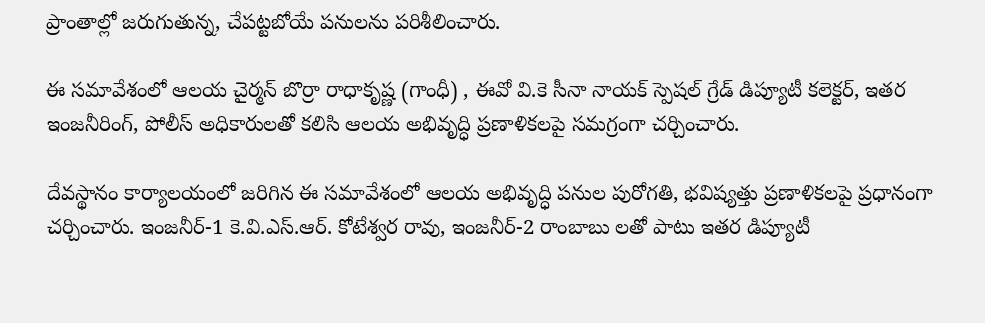ప్రాంతాల్లో జరుగుతున్న, చేపట్టబోయే పనులను పరిశీలించారు.

ఈ సమావేశంలో ఆల‌య చైర్మ‌న్ బొర్రా రాధాకృష్ణ (గాంధీ) , ఈవో వి.కె సీనా నాయక్ స్పెషల్ గ్రేడ్ డిప్యూటీ కలెక్టర్, ఇతర ఇంజనీరింగ్, పోలీస్ అధికారులతో కలిసి ఆలయ అభివృద్ధి ప్రణాళికలపై సమగ్రంగా చర్చించారు.

దేవస్థానం కార్యాలయంలో జరిగిన ఈ సమావేశంలో ఆలయ అభివృద్ధి పనుల పురోగతి, భవిష్యత్తు ప్రణాళికలపై ప్రధానంగా చర్చించారు. ఇంజనీర్-1 కె.వి.ఎస్.ఆర్. కోటేశ్వర రావు, ఇంజనీర్-2 రాంబాబు ల‌తో పాటు ఇతర డిప్యూటీ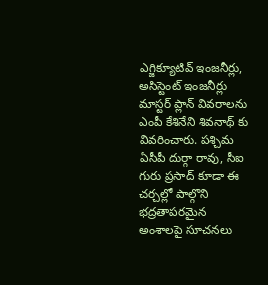ఎగ్జిక్యూటివ్ ఇంజనీర్లు, అసిస్టెంట్ ఇంజనీర్లు మాస్టర్ ప్లాన్ వివరాలను ఎంపీ కేశినేని శివ‌నాథ్ కు వివరించారు. పశ్చిమ ఏసీపీ దుర్గా రావు, సీఐ గురు ప్రసాద్ కూడా ఈ చర్చల్లో పాల్గొని భద్రతాపరమైన అంశాలపై సూచనలు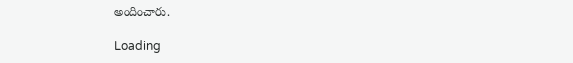అందించారు.

Loading